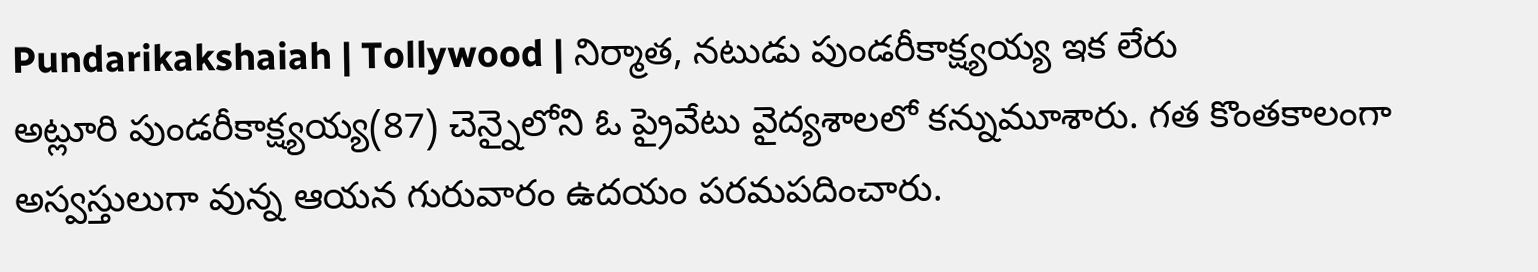Pundarikakshaiah | Tollywood | నిర్మాత, నటుడు పుండరీకాక్ష్యయ్య ఇక లేరు
అట్లూరి పుండరీకాక్ష్యయ్య(87) చెన్నైలోని ఓ ప్రైవేటు వైద్యశాలలో కన్నుమూశారు. గత కొంతకాలంగా అస్వస్తులుగా వున్న ఆయన గురువారం ఉదయం పరమపదించారు.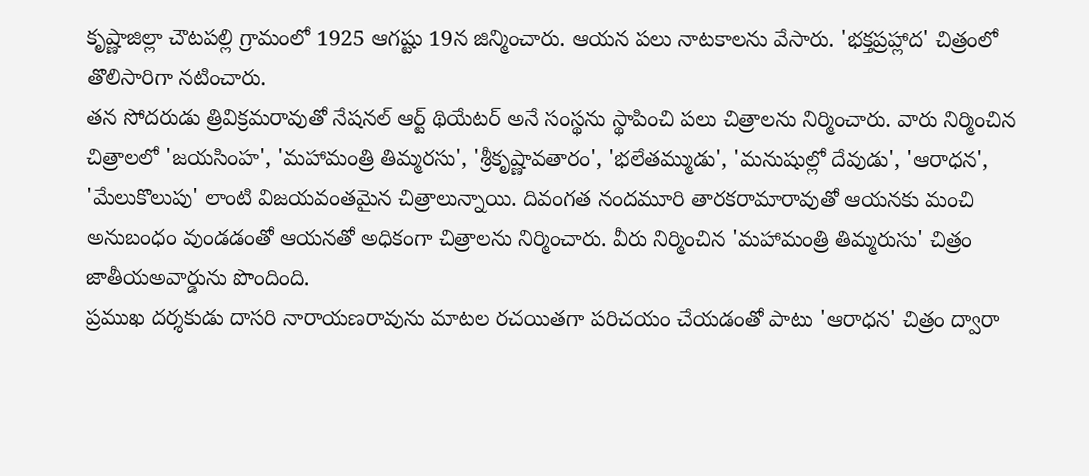కృష్ణాజిల్లా చౌటపల్లి గ్రామంలో 1925 ఆగష్టు 19న జిన్మించారు. ఆయన పలు నాటకాలను వేసారు. 'భక్తప్రహ్లాద' చిత్రంలో తొలిసారిగా నటించారు.
తన సోదరుడు త్రివిక్రమరావుతో నేషనల్ ఆర్ట్ థియేటర్ అనే సంస్థను స్థాపించి పలు చిత్రాలను నిర్మించారు. వారు నిర్మించిన చిత్రాలలో 'జయసింహ', 'మహామంత్రి తిమ్మరసు', 'శ్రీకృష్ణావతారం', 'భలేతమ్ముడు', 'మనుషుల్లో దేవుడు', 'ఆరాధన', 'మేలుకొలుపు' లాంటి విజయవంతమైన చిత్రాలున్నాయి. దివంగత నందమూరి తారకరామారావుతో ఆయనకు మంచి అనుబంధం వుండడంతో ఆయనతో అధికంగా చిత్రాలను నిర్మించారు. వీరు నిర్మించిన 'మహామంత్రి తిమ్మరుసు' చిత్రం జాతీయఅవార్డును పొందింది.
ప్రముఖ దర్శకుడు దాసరి నారాయణరావును మాటల రచయితగా పరిచయం చేయడంతో పాటు 'ఆరాధన' చిత్రం ద్వారా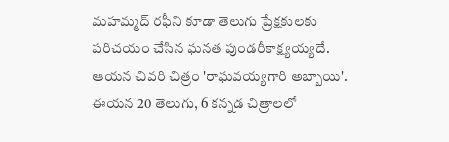మహమ్మద్ రఫీని కూడా తెలుగు ప్రేక్షకులకు పరిచయం చేసిన ఘనత పుండరీకాక్ష్యయ్యదే. ఆయన చివరి చిత్రం 'రాఘవయ్యగారి అబ్బాయి'. ఈయన 20 తెలుగు, 6 కన్నడ చిత్రాలలో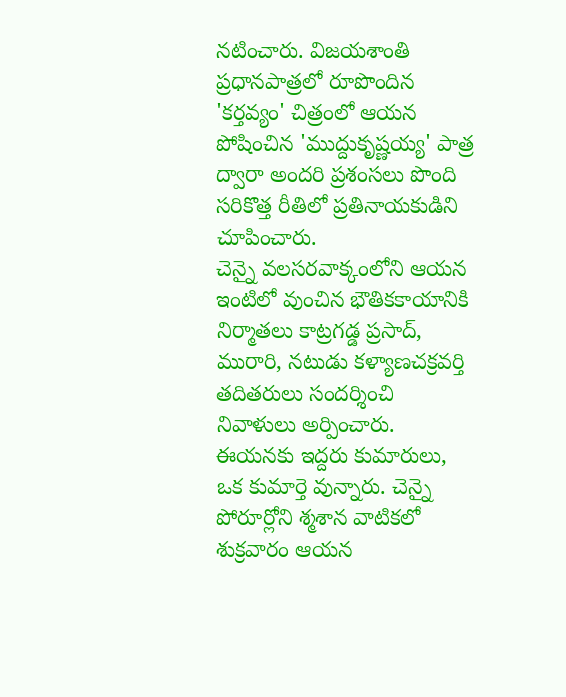నటించారు. విజయశాంతి ప్రధానపాత్రలో రూపొందిన 'కర్తవ్యం' చిత్రంలో ఆయన పోషించిన 'ముద్దుకృష్ణయ్య' పాత్ర ద్వారా అందరి ప్రశంసలు పొంది సరికొత్త రీతిలో ప్రతినాయకుడిని చూపించారు.
చెన్నై వలసరవాక్కంలోని ఆయన ఇంటిలో వుంచిన భౌతికకాయానికి నిర్మాతలు కాట్రగడ్డ ప్రసాద్, మురారి, నటుడు కళ్యాణచక్రవర్తి తదితరులు సందర్శించి నివాళులు అర్పించారు. ఈయనకు ఇద్దరు కుమారులు, ఒక కుమార్తె వున్నారు. చెన్నై పోరూర్లోని శ్మశాన వాటికలో శుక్రవారం ఆయన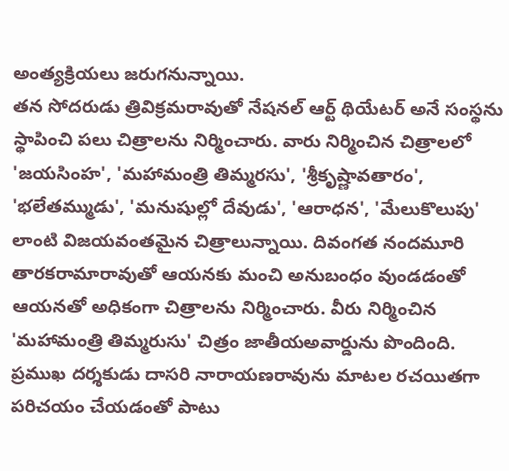అంత్యక్రియలు జరుగనున్నాయి.
తన సోదరుడు త్రివిక్రమరావుతో నేషనల్ ఆర్ట్ థియేటర్ అనే సంస్థను స్థాపించి పలు చిత్రాలను నిర్మించారు. వారు నిర్మించిన చిత్రాలలో 'జయసింహ', 'మహామంత్రి తిమ్మరసు', 'శ్రీకృష్ణావతారం', 'భలేతమ్ముడు', 'మనుషుల్లో దేవుడు', 'ఆరాధన', 'మేలుకొలుపు' లాంటి విజయవంతమైన చిత్రాలున్నాయి. దివంగత నందమూరి తారకరామారావుతో ఆయనకు మంచి అనుబంధం వుండడంతో ఆయనతో అధికంగా చిత్రాలను నిర్మించారు. వీరు నిర్మించిన 'మహామంత్రి తిమ్మరుసు' చిత్రం జాతీయఅవార్డును పొందింది.
ప్రముఖ దర్శకుడు దాసరి నారాయణరావును మాటల రచయితగా పరిచయం చేయడంతో పాటు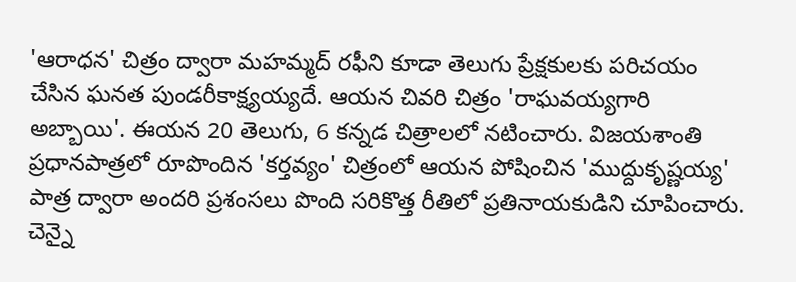'ఆరాధన' చిత్రం ద్వారా మహమ్మద్ రఫీని కూడా తెలుగు ప్రేక్షకులకు పరిచయం చేసిన ఘనత పుండరీకాక్ష్యయ్యదే. ఆయన చివరి చిత్రం 'రాఘవయ్యగారి అబ్బాయి'. ఈయన 20 తెలుగు, 6 కన్నడ చిత్రాలలో నటించారు. విజయశాంతి ప్రధానపాత్రలో రూపొందిన 'కర్తవ్యం' చిత్రంలో ఆయన పోషించిన 'ముద్దుకృష్ణయ్య' పాత్ర ద్వారా అందరి ప్రశంసలు పొంది సరికొత్త రీతిలో ప్రతినాయకుడిని చూపించారు.
చెన్నై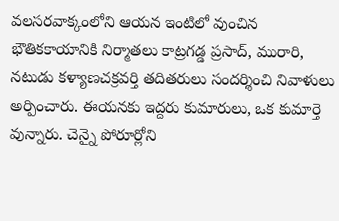వలసరవాక్కంలోని ఆయన ఇంటిలో వుంచిన భౌతికకాయానికి నిర్మాతలు కాట్రగడ్డ ప్రసాద్, మురారి, నటుడు కళ్యాణచక్రవర్తి తదితరులు సందర్శించి నివాళులు అర్పించారు. ఈయనకు ఇద్దరు కుమారులు, ఒక కుమార్తె వున్నారు. చెన్నై పోరూర్లోని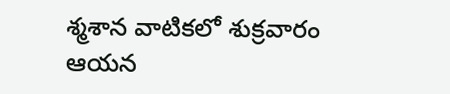శ్మశాన వాటికలో శుక్రవారం ఆయన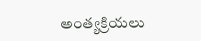అంత్యక్రియలు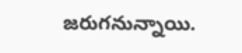జరుగనున్నాయి.